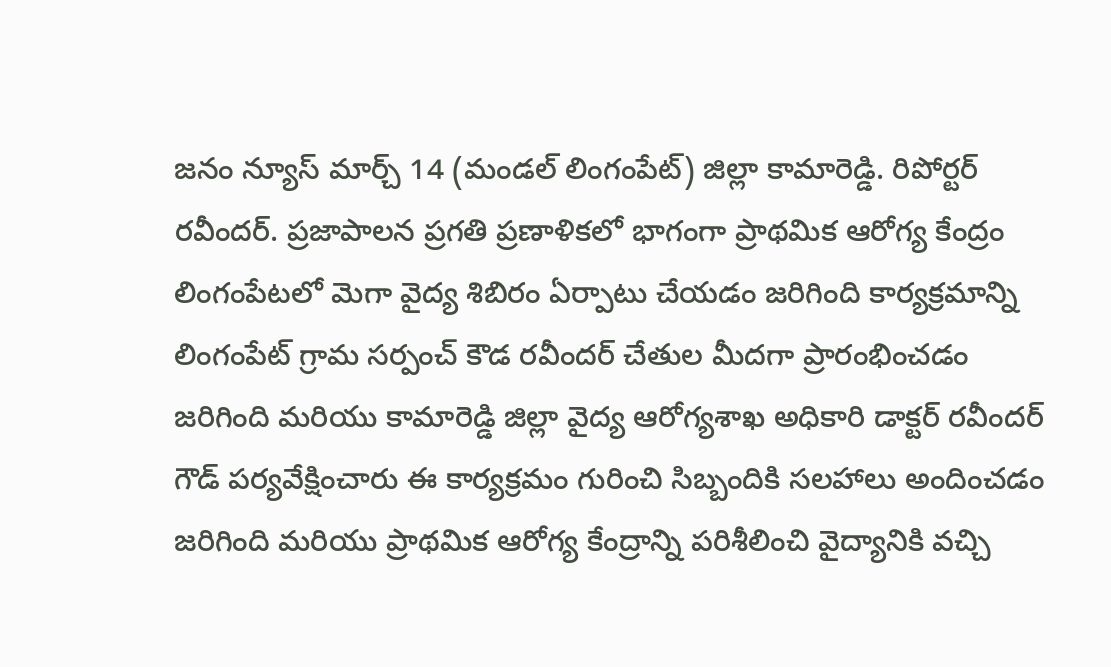జనం న్యూస్ మార్చ్ 14 (మండల్ లింగంపేట్) జిల్లా కామారెడ్డి. రిపోర్టర్ రవీందర్. ప్రజాపాలన ప్రగతి ప్రణాళికలో భాగంగా ప్రాథమిక ఆరోగ్య కేంద్రం లింగంపేటలో మెగా వైద్య శిబిరం ఏర్పాటు చేయడం జరిగింది కార్యక్రమాన్ని లింగంపేట్ గ్రామ సర్పంచ్ కౌడ రవీందర్ చేతుల మీదగా ప్రారంభించడం జరిగింది మరియు కామారెడ్డి జిల్లా వైద్య ఆరోగ్యశాఖ అధికారి డాక్టర్ రవీందర్ గౌడ్ పర్యవేక్షించారు ఈ కార్యక్రమం గురించి సిబ్బందికి సలహాలు అందించడం జరిగింది మరియు ప్రాథమిక ఆరోగ్య కేంద్రాన్ని పరిశీలించి వైద్యానికి వచ్చి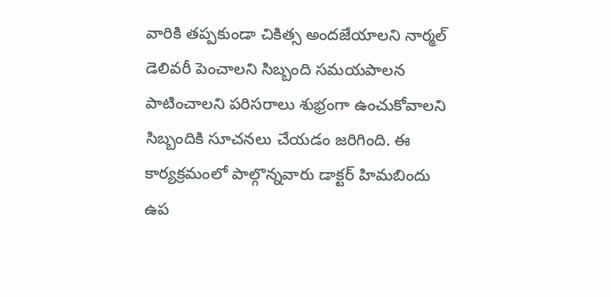వారికి తప్పకుండా చికిత్స అందజేయాలని నార్మల్ డెలివరీ పెంచాలని సిబ్బంది సమయపాలన పాటించాలని పరిసరాలు శుభ్రంగా ఉంచుకోవాలని సిబ్బందికి సూచనలు చేయడం జరిగింది. ఈ కార్యక్రమంలో పాల్గొన్నవారు డాక్టర్ హిమబిందు ఉప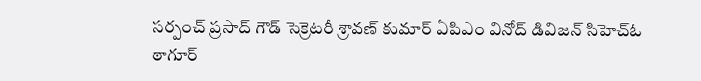సర్పంచ్ ప్రసాద్ గౌడ్ సెక్రెటరీ శ్రావణ్ కుమార్ ఏపిఎం వినోద్ డివిజన్ సిహెచ్ఓ ఠాగూర్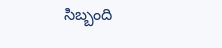సిబ్బంది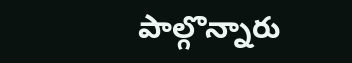పాల్గొన్నారు